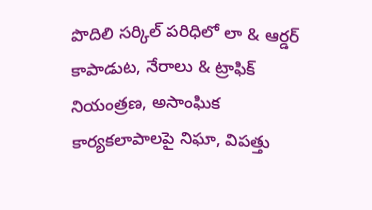పొదిలి సర్కిల్ పరిధిలో లా & ఆర్డర్ కాపాడుట, నేరాలు & ట్రాఫిక్ నియంత్రణ, అసాంఘిక కార్యకలాపాలపై నిఘా, విపత్తు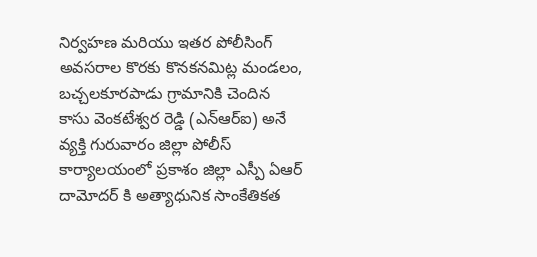నిర్వహణ మరియు ఇతర పోలీసింగ్ అవసరాల కొరకు కొనకనమిట్ల మండలం, బచ్చలకూరపాడు గ్రామానికి చెందిన కాసు వెంకటేశ్వర రెడ్డి (ఎన్ఆర్ఐ) అనే వ్యక్తి గురువారం జిల్లా పోలీస్ కార్యాలయంలో ప్రకాశం జిల్లా ఎస్పీ ఏఆర్ దామోదర్ కి అత్యాధునిక సాంకేతికత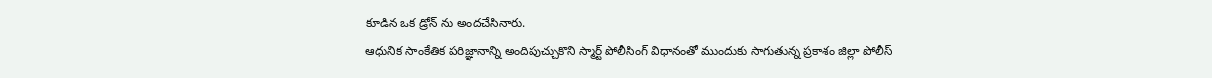కూడిన ఒక డ్రోన్ ను అందచేసినారు.
ఆధునిక సాంకేతిక పరిజ్ఞానాన్ని అందిపుచ్చుకొని స్మార్ట్ పోలీసింగ్ విధానంతో ముందుకు సాగుతున్న ప్రకాశం జిల్లా పోలీస్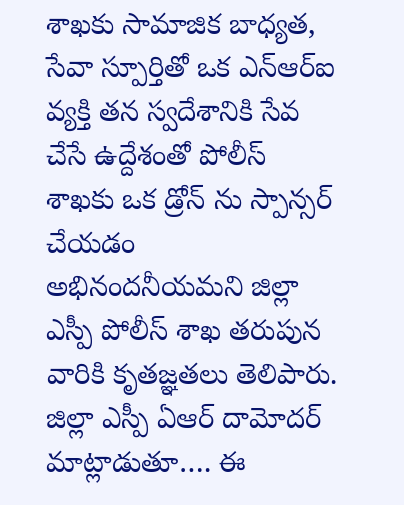శాఖకు సామాజిక బాధ్యత, సేవా స్పూర్తితో ఒక ఎన్ఆర్ఐ వ్యక్తి తన స్వదేశానికి సేవ చేసే ఉద్దేశంతో పోలీస్ శాఖకు ఒక డ్రోన్ ను స్పాన్సర్ చేయడం అభినందనీయమని జిల్లా ఎస్పీ పోలీస్ శాఖ తరుపున వారికి కృతజ్ఞతలు తెలిపారు.
జిల్లా ఎస్పీ ఏఆర్ దామోదర్ మాట్లాడుతూ…. ఈ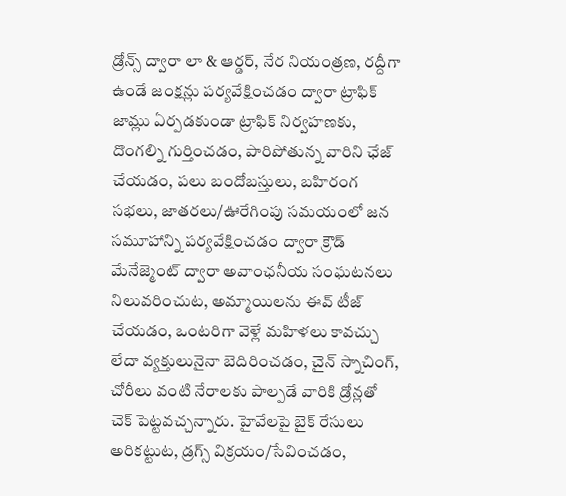డ్రోన్స్ ద్వారా లా & ఆర్డర్, నేర నియంత్రణ, రద్దీగా ఉండే జంక్షన్లు పర్యవేక్షించడం ద్వారా ట్రాఫిక్ జామ్లు ఏర్పడకుండా ట్రాఫిక్ నిర్వహణకు, దొంగల్ని గుర్తించడం, పారిపోతున్న వారిని ఛేజ్ చేయడం, పలు బందోబస్తులు, బహిరంగ సభలు, జాతరలు/ఊరేగింపు సమయంలో జన సమూహాన్ని పర్యవేక్షించడం ద్వారా క్రౌడ్ మేనేజ్మెంట్ ద్వారా అవాంఛనీయ సంఘటనలు నిలువరించుట, అమ్మాయిలను ఈవ్ టీజ్ చేయడం, ఒంటరిగా వెళ్లే మహిళలు కావచ్చు లేదా వ్యక్తులునైనా బెదిరించడం, చైన్ స్నాచింగ్, చోరీలు వంటి నేరాలకు పాల్పడే వారికి డ్రోన్లతో చెక్ పెట్టవచ్చన్నారు. హైవేలపై బైక్ రేసులు అరికట్టుట, డ్రగ్స్ విక్రయం/సేవించడం,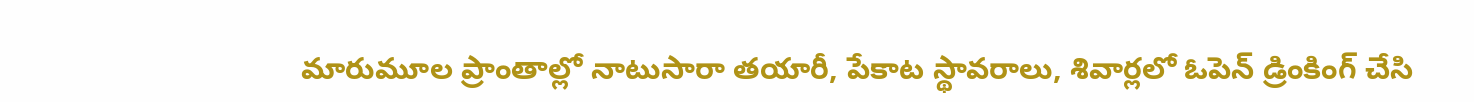మారుమూల ప్రాంతాల్లో నాటుసారా తయారీ, పేకాట స్థావరాలు, శివార్లలో ఓపెన్ డ్రింకింగ్ చేసి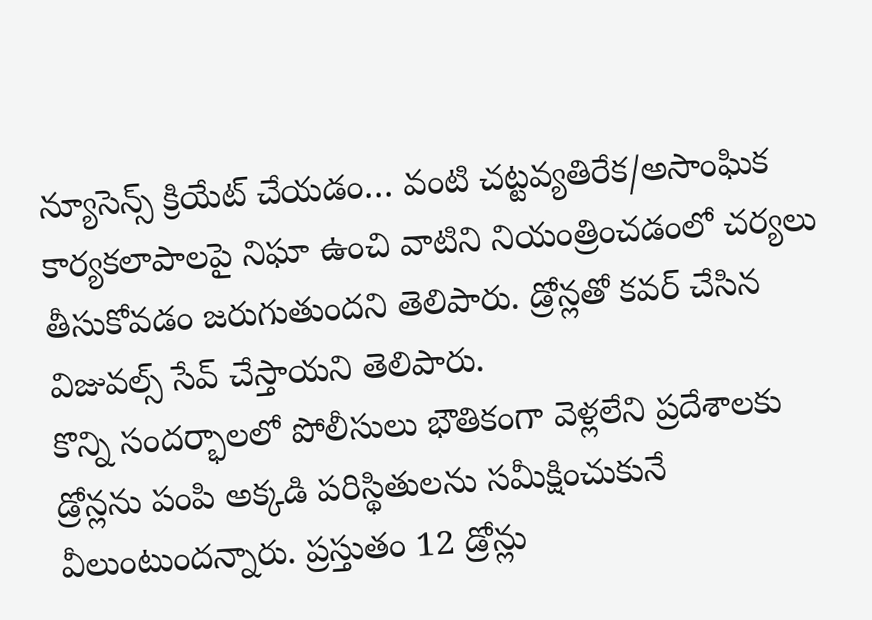న్యూసెన్స్ క్రియేట్ చేయడం… వంటి చట్టవ్యతిరేక/అసాంఘిక కార్యకలాపాలపై నిఘా ఉంచి వాటిని నియంత్రించడంలో చర్యలు తీసుకోవడం జరుగుతుందని తెలిపారు. డ్రోన్లతో కవర్ చేసిన విజువల్స్ సేవ్ చేస్తాయని తెలిపారు.
కొన్ని సందర్భాలలో పోలీసులు భౌతికంగా వెళ్లలేని ప్రదేశాలకు డ్రోన్లను పంపి అక్కడి పరిస్థితులను సమీక్షించుకునే వీలుంటుందన్నారు. ప్రస్తుతం 12 డ్రోన్లు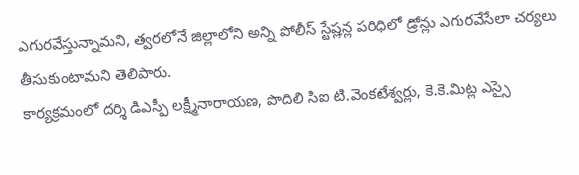ఎగురవేస్తున్నామని, త్వరలోనే జిల్లాలోని అన్ని పోలీస్ స్టేష్లన్ల పరిధిలో డ్రోన్లు ఎగురవేసేలా చర్యలు తీసుకుంటామని తెలిపారు.
కార్యక్రమంలో దర్శి డిఎస్పీ లక్ష్మీనారాయణ, పొదిలి సిఐ టి.వెంకటేశ్వర్లు, కె.కె.మిట్ల ఎస్సై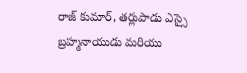రాజ్ కుమార్, తర్లుపాడు ఎస్సై బ్రహ్మనాయుడు మరియు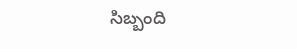సిబ్బంది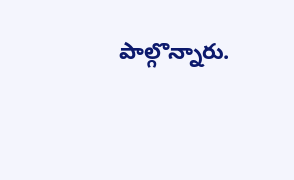పాల్గొన్నారు.